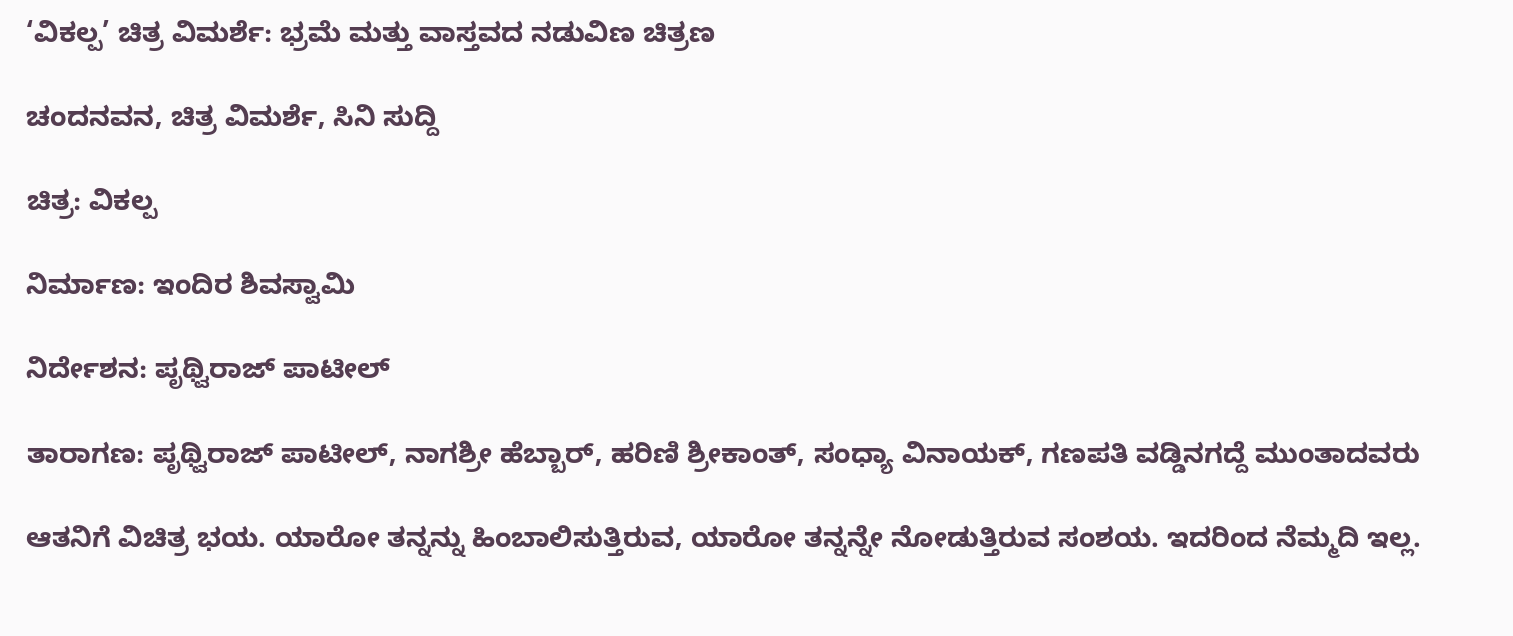‘ವಿಕಲ್ಪ’ ಚಿತ್ರ ವಿಮರ್ಶೆ: ಭ್ರಮೆ ಮತ್ತು ವಾಸ್ತವದ ನಡುವಿಣ ಚಿತ್ರಣ

ಚಂದನವನ, ಚಿತ್ರ ವಿಮರ್ಶೆ, ಸಿನಿ ಸುದ್ದಿ

ಚಿತ್ರ: ವಿಕಲ್ಪ

ನಿರ್ಮಾಣ: ಇಂದಿರ ಶಿವಸ್ವಾಮಿ

ನಿರ್ದೇಶನ: ಪೃಥ್ವಿರಾಜ್‍ ಪಾಟೀಲ್‍

ತಾರಾಗಣ: ಪೃಥ್ವಿರಾಜ್‍ ಪಾಟೀಲ್‍, ನಾಗಶ್ರೀ ಹೆಬ್ಬಾರ್‌, ಹರಿಣಿ ಶ್ರೀಕಾಂತ್‌, ಸಂಧ್ಯಾ ವಿನಾಯಕ್‌, ಗಣಪತಿ ವಡ್ಡಿನಗದ್ದೆ ಮುಂತಾದವರು

ಆತನಿಗೆ ವಿಚಿತ್ರ ಭಯ. ಯಾರೋ ತನ್ನನ್ನು ಹಿಂಬಾಲಿಸುತ್ತಿರುವ, ಯಾರೋ ತನ್ನನ್ನೇ ನೋಡುತ್ತಿರುವ ಸಂಶಯ. ಇದರಿಂದ ನೆಮ್ಮದಿ ಇಲ್ಲ.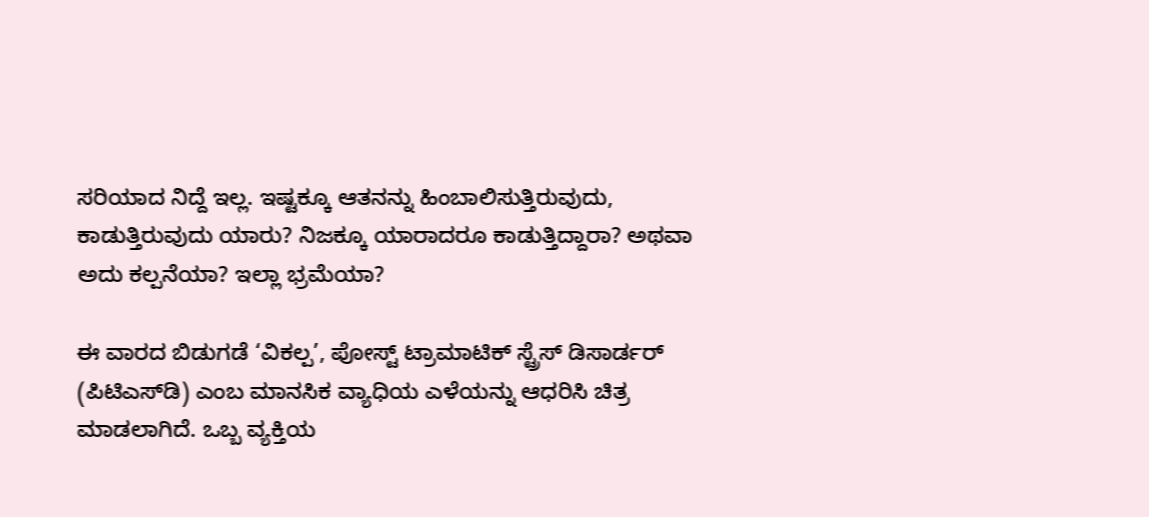ಸರಿಯಾದ ನಿದ್ದೆ ಇಲ್ಲ. ಇಷ್ಟಕ್ಕೂ ಆತನನ್ನು ಹಿಂಬಾಲಿಸುತ್ತಿರುವುದು, ಕಾಡುತ್ತಿರುವುದು ಯಾರು? ನಿಜಕ್ಕೂ ಯಾರಾದರೂ ಕಾಡುತ್ತಿದ್ದಾರಾ? ಅಥವಾ ಅದು ಕಲ್ಪನೆಯಾ? ಇಲ್ಲಾ ಭ್ರಮೆಯಾ?

ಈ ವಾರದ ಬಿಡುಗಡೆ ‘ವಿಕಲ್ಪ’, ಪೋಸ್ಟ್‌ ಟ್ರಾಮಾಟಿಕ್‌ ಸ್ಟ್ರೆಸ್‌ ಡಿಸಾರ್ಡರ್‌ (ಪಿಟಿಎಸ್‌ಡಿ) ಎಂಬ ಮಾನಸಿಕ ವ್ಯಾಧಿಯ ಎಳೆಯನ್ನು ಆಧರಿಸಿ ಚಿತ್ರ ಮಾಡಲಾಗಿದೆ. ಒಬ್ಬ ವ್ಯಕ್ತಿಯ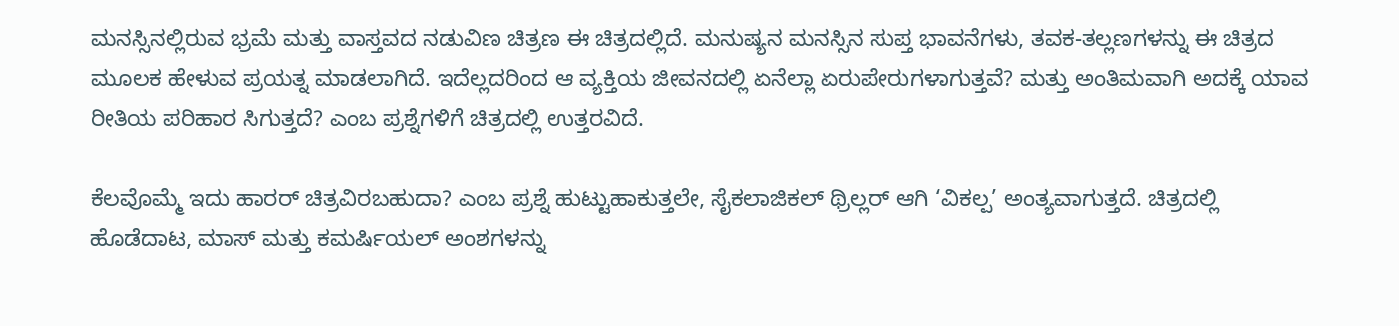ಮನಸ್ಸಿನಲ್ಲಿರುವ ಭ್ರಮೆ ಮತ್ತು ವಾಸ್ತವದ ನಡುವಿಣ ಚಿತ್ರಣ ಈ ಚಿತ್ರದಲ್ಲಿದೆ. ಮನುಷ್ಯನ ಮನಸ್ಸಿನ ಸುಪ್ತ ಭಾವನೆಗಳು, ತವಕ-ತಲ್ಲಣಗಳನ್ನು ಈ ಚಿತ್ರದ ಮೂಲಕ ಹೇಳುವ ಪ್ರಯತ್ನ ಮಾಡಲಾಗಿದೆ. ಇದೆಲ್ಲದರಿಂದ ಆ ವ್ಯಕ್ತಿಯ ಜೀವನದಲ್ಲಿ ಏನೆಲ್ಲಾ ಏರುಪೇರುಗಳಾಗುತ್ತವೆ? ಮತ್ತು ಅಂತಿಮವಾಗಿ ಅದಕ್ಕೆ ಯಾವ ರೀತಿಯ ಪರಿಹಾರ ಸಿಗುತ್ತದೆ? ಎಂಬ ಪ್ರಶ್ನೆಗಳಿಗೆ ಚಿತ್ರದಲ್ಲಿ ಉತ್ತರವಿದೆ.

ಕೆಲವೊಮ್ಮೆ ಇದು ಹಾರರ್ ಚಿತ್ರವಿರಬಹುದಾ? ಎಂಬ ಪ್ರಶ್ನೆ ಹುಟ್ಟುಹಾಕುತ್ತಲೇ, ಸೈಕಲಾಜಿಕಲ್‍ ಥ್ರಿಲ್ಲರ್‍ ಆಗಿ ‘ವಿಕಲ್ಪ’ ಅಂತ್ಯವಾಗುತ್ತದೆ. ಚಿತ್ರದಲ್ಲಿ ಹೊಡೆದಾಟ, ಮಾಸ್‍ ಮತ್ತು ಕಮರ್ಷಿಯಲ್‍ ಅಂಶಗಳನ್ನು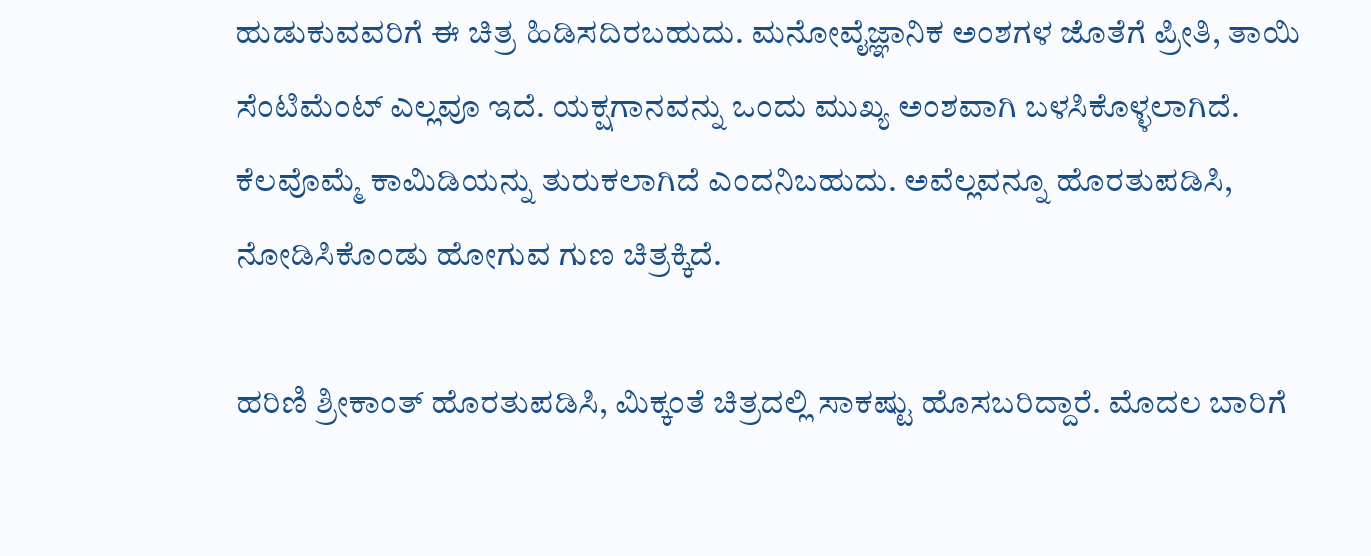ಹುಡುಕುವವರಿಗೆ ಈ ಚಿತ್ರ ಹಿಡಿಸದಿರಬಹುದು. ಮನೋವೈಜ್ಞಾನಿಕ ಅಂಶಗಳ ಜೊತೆಗೆ ಪ್ರೀತಿ, ತಾಯಿ ಸೆಂಟಿಮೆಂಟ್‍ ಎಲ್ಲವೂ ಇದೆ. ಯಕ್ಷಗಾನವನ್ನು ಒಂದು ಮುಖ್ಯ ಅಂಶವಾಗಿ ಬಳಸಿಕೊಳ್ಳಲಾಗಿದೆ. ಕೆಲವೊಮ್ಮೆ ಕಾಮಿಡಿಯನ್ನು ತುರುಕಲಾಗಿದೆ ಎಂದನಿಬಹುದು. ಅವೆಲ್ಲವನ್ನೂ ಹೊರತುಪಡಿಸಿ, ನೋಡಿಸಿಕೊಂಡು ಹೋಗುವ ಗುಣ ಚಿತ್ರಕ್ಕಿದೆ.

ಹರಿಣಿ ಶ್ರೀಕಾಂತ್‍ ಹೊರತುಪಡಿಸಿ, ಮಿಕ್ಕಂತೆ ಚಿತ್ರದಲ್ಲಿ ಸಾಕಷ್ಟು ಹೊಸಬರಿದ್ದಾರೆ. ಮೊದಲ ಬಾರಿಗೆ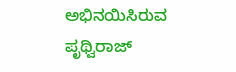ಅಭಿನಯಿಸಿರುವ ಪೃಥ್ವಿರಾಜ್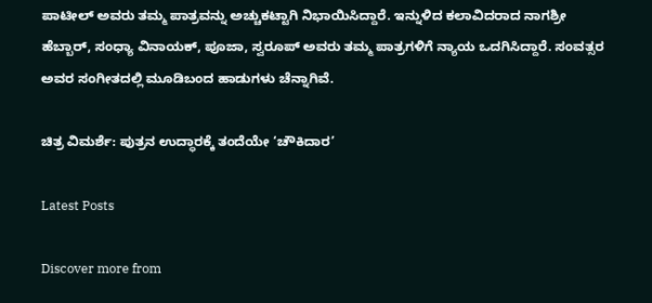ಪಾಟೀಲ್ ಅವರು ತಮ್ಮ ಪಾತ್ರವನ್ನು ಅಚ್ಚುಕಟ್ಟಾಗಿ ನಿಭಾಯಿಸಿದ್ದಾರೆ. ಇನ್ನುಳಿದ ಕಲಾವಿದರಾದ ನಾಗಶ್ರೀ ಹೆಬ್ಬಾರ್, ಸಂಧ್ಯಾ ವಿನಾಯಕ್, ಪೂಜಾ, ಸ್ವರೂಪ್ ಅವರು ತಮ್ಮ ಪಾತ್ರಗಳಿಗೆ ನ್ಯಾಯ ಒದಗಿಸಿದ್ದಾರೆ. ಸಂವತ್ಸರ ಅವರ ಸಂಗೀತದಲ್ಲಿ ಮೂಡಿಬಂದ ಹಾಡುಗಳು ಚೆನ್ನಾಗಿವೆ.

ಚಿತ್ರ ವಿಮರ್ಶೆ: ಪುತ್ರನ ಉದ್ಧಾರಕ್ಕೆ ತಂದೆಯೇ ‘ಚೌಕಿದಾರ’

Latest Posts

Discover more from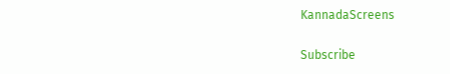KannadaScreens

Subscribe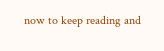now to keep reading and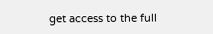get access to the full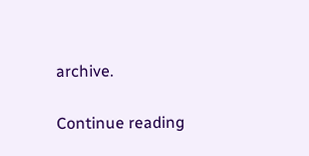archive.

Continue reading